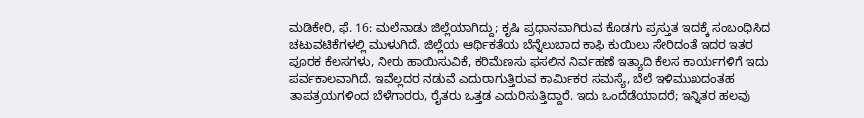ಮಡಿಕೇರಿ, ಫೆ. 16: ಮಲೆನಾಡು ಜಿಲ್ಲೆಯಾಗಿದ್ದು; ಕೃಷಿ ಪ್ರಧಾನವಾಗಿರುವ ಕೊಡಗು ಪ್ರಸ್ತುತ ಇದಕ್ಕೆ ಸಂಬಂಧಿಸಿದ ಚಟುವಟಿಕೆಗಳಲ್ಲಿ ಮುಳುಗಿದೆ. ಜಿಲ್ಲೆಯ ಆರ್ಥಿಕತೆಯ ಬೆನ್ನೆಲುಬಾದ ಕಾಫಿ ಕುಯಿಲು ಸೇರಿದಂತೆ ಇದರ ಇತರ ಪೂರಕ ಕೆಲಸಗಳು, ನೀರು ಹಾಯಿಸುವಿಕೆ, ಕರಿಮೆಣಸು ಫಸಲಿನ ನಿರ್ವಹಣೆ ಇತ್ಯಾದಿ ಕೆಲಸ ಕಾರ್ಯಗಳಿಗೆ ಇದು ಪರ್ವಕಾಲವಾಗಿದೆ. ಇವೆಲ್ಲದರ ನಡುವೆ ಎದುರಾಗುತ್ತಿರುವ ಕಾರ್ಮಿಕರ ಸಮಸ್ಯೆ, ಬೆಲೆ ಇಳಿಮುಖದಂತಹ ತಾಪತ್ರಯಗಳಿಂದ ಬೆಳೆಗಾರರು, ರೈತರು ಒತ್ತಡ ಎದುರಿಸುತ್ತಿದ್ದಾರೆ. ಇದು ಒಂದೆಡೆಯಾದರೆ; ಇನ್ನಿತರ ಹಲವು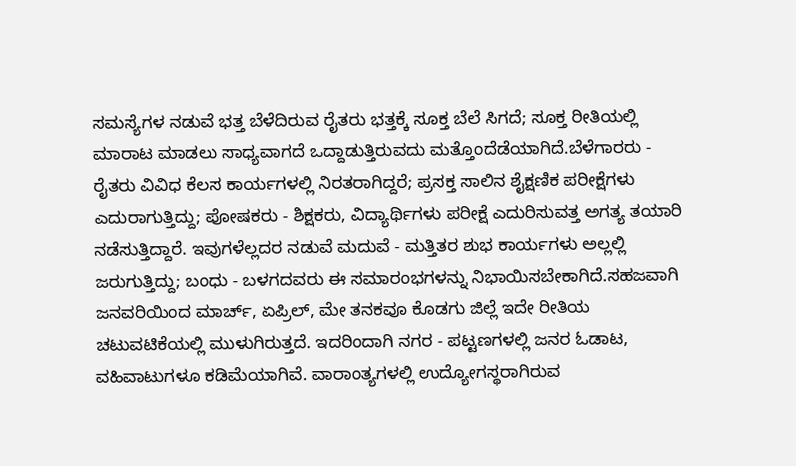ಸಮಸ್ಯೆಗಳ ನಡುವೆ ಭತ್ತ ಬೆಳೆದಿರುವ ರೈತರು ಭತ್ತಕ್ಕೆ ಸೂಕ್ತ ಬೆಲೆ ಸಿಗದೆ; ಸೂಕ್ತ ರೀತಿಯಲ್ಲಿ ಮಾರಾಟ ಮಾಡಲು ಸಾಧ್ಯವಾಗದೆ ಒದ್ದಾಡುತ್ತಿರುವದು ಮತ್ತೊಂದೆಡೆಯಾಗಿದೆ.ಬೆಳೆಗಾರರು - ರೈತರು ವಿವಿಧ ಕೆಲಸ ಕಾರ್ಯಗಳಲ್ಲಿ ನಿರತರಾಗಿದ್ದರೆ; ಪ್ರಸಕ್ತ ಸಾಲಿನ ಶೈಕ್ಷಣಿಕ ಪರೀಕ್ಷೆಗಳು ಎದುರಾಗುತ್ತಿದ್ದು; ಪೋಷಕರು - ಶಿಕ್ಷಕರು, ವಿದ್ಯಾರ್ಥಿಗಳು ಪರೀಕ್ಷೆ ಎದುರಿಸುವತ್ತ ಅಗತ್ಯ ತಯಾರಿ ನಡೆಸುತ್ತಿದ್ದಾರೆ. ಇವುಗಳೆಲ್ಲದರ ನಡುವೆ ಮದುವೆ - ಮತ್ತಿತರ ಶುಭ ಕಾರ್ಯಗಳು ಅಲ್ಲಲ್ಲಿ ಜರುಗುತ್ತಿದ್ದು; ಬಂಧು - ಬಳಗದವರು ಈ ಸಮಾರಂಭಗಳನ್ನು ನಿಭಾಯಿಸಬೇಕಾಗಿದೆ.ಸಹಜವಾಗಿ ಜನವರಿಯಿಂದ ಮಾರ್ಚ್, ಏಪ್ರಿಲ್, ಮೇ ತನಕವೂ ಕೊಡಗು ಜಿಲ್ಲೆ ಇದೇ ರೀತಿಯ ಚಟುವಟಿಕೆಯಲ್ಲಿ ಮುಳುಗಿರುತ್ತದೆ. ಇದರಿಂದಾಗಿ ನಗರ - ಪಟ್ಟಣಗಳಲ್ಲಿ ಜನರ ಓಡಾಟ, ವಹಿವಾಟುಗಳೂ ಕಡಿಮೆಯಾಗಿವೆ. ವಾರಾಂತ್ಯಗಳಲ್ಲಿ ಉದ್ಯೋಗಸ್ಥರಾಗಿರುವ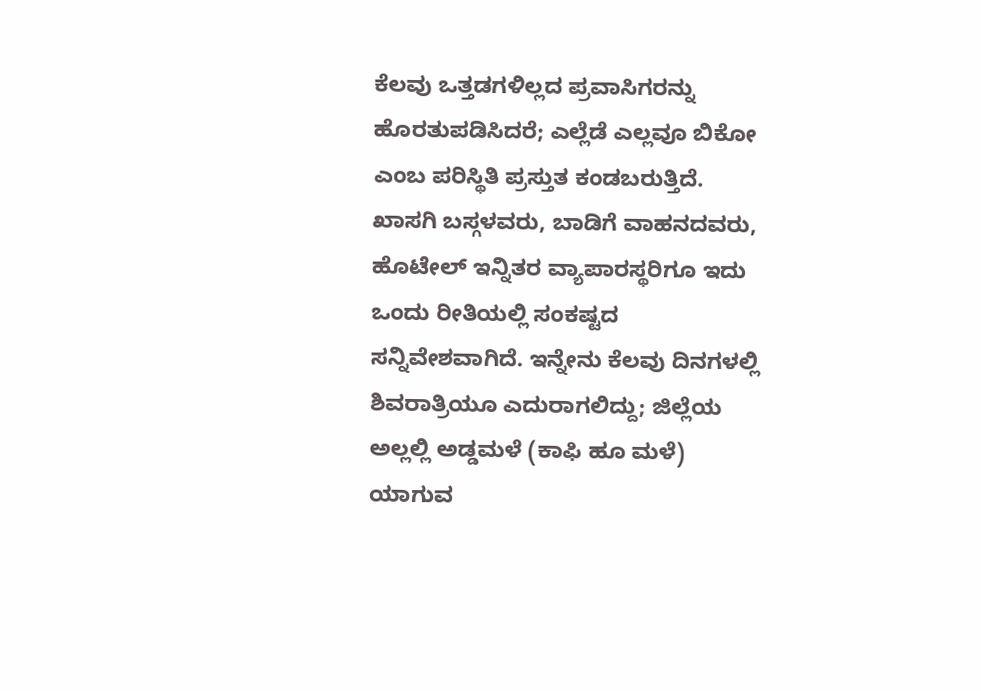ಕೆಲವು ಒತ್ತಡಗಳಿಲ್ಲದ ಪ್ರವಾಸಿಗರನ್ನು ಹೊರತುಪಡಿಸಿದರೆ; ಎಲ್ಲೆಡೆ ಎಲ್ಲವೂ ಬಿಕೋ ಎಂಬ ಪರಿಸ್ಥಿತಿ ಪ್ರಸ್ತುತ ಕಂಡಬರುತ್ತಿದೆ. ಖಾಸಗಿ ಬಸ್ಗಳವರು, ಬಾಡಿಗೆ ವಾಹನದವರು, ಹೊಟೇಲ್ ಇನ್ನಿತರ ವ್ಯಾಪಾರಸ್ಥರಿಗೂ ಇದು ಒಂದು ರೀತಿಯಲ್ಲಿ ಸಂಕಷ್ಟದ ಸನ್ನಿವೇಶವಾಗಿದೆ. ಇನ್ನೇನು ಕೆಲವು ದಿನಗಳಲ್ಲಿ ಶಿವರಾತ್ರಿಯೂ ಎದುರಾಗಲಿದ್ದು; ಜಿಲ್ಲೆಯ ಅಲ್ಲಲ್ಲಿ ಅಡ್ಡಮಳೆ (ಕಾಫಿ ಹೂ ಮಳೆ) ಯಾಗುವ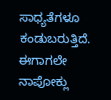ಸಾಧ್ಯತೆಗಳೂ ಕಂಡುಬರುತ್ತಿದೆ.
ಈಗಾಗಲೇ ನಾಪೋಕ್ಲು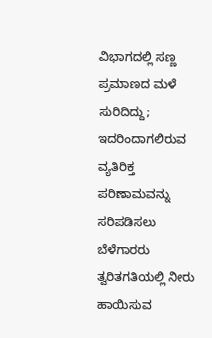ವಿಭಾಗದಲ್ಲಿ ಸಣ್ಣ ಪ್ರಮಾಣದ ಮಳೆ ಸುರಿದಿದ್ದು; ಇದರಿಂದಾಗಲಿರುವ ವ್ಯತಿರಿಕ್ತ ಪರಿಣಾಮವನ್ನು ಸರಿಪಡಿಸಲು ಬೆಳೆಗಾರರು ತ್ವರಿತಗತಿಯಲ್ಲಿ ನೀರು ಹಾಯಿಸುವ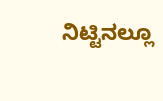ನಿಟ್ಟಿನಲ್ಲೂ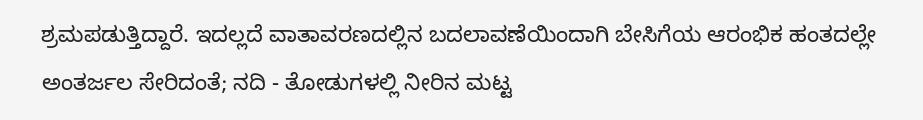ಶ್ರಮಪಡುತ್ತಿದ್ದಾರೆ. ಇದಲ್ಲದೆ ವಾತಾವರಣದಲ್ಲಿನ ಬದಲಾವಣೆಯಿಂದಾಗಿ ಬೇಸಿಗೆಯ ಆರಂಭಿಕ ಹಂತದಲ್ಲೇ ಅಂತರ್ಜಲ ಸೇರಿದಂತೆ; ನದಿ - ತೋಡುಗಳಲ್ಲಿ ನೀರಿನ ಮಟ್ಟ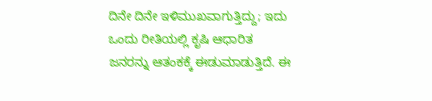ದಿನೇ ದಿನೇ ಇಳಿಮುಖವಾಗುತ್ತಿದ್ದು; ಇದು ಒಂದು ರೀತಿಯಲ್ಲಿ ಕೃಷಿ ಆಧಾರಿತ ಜನರನ್ನು ಆತಂಕಕ್ಕೆ ಈಡುಮಾಡುತ್ತಿದೆ. ಈ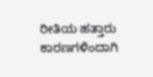ರೀತಿಯ ಹತ್ತಾರು ಕಾರಣಗಳಿಂದಾಗಿ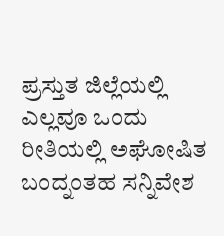ಪ್ರಸ್ತುತ ಜಿಲ್ಲೆಯಲ್ಲಿ ಎಲ್ಲವೂ ಒಂದು ರೀತಿಯಲ್ಲಿ ಅಘೋಷಿತ ಬಂದ್ನಂತಹ ಸನ್ನಿವೇಶ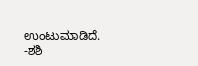ಉಂಟುಮಾಡಿದೆ. -ಶಶಿ